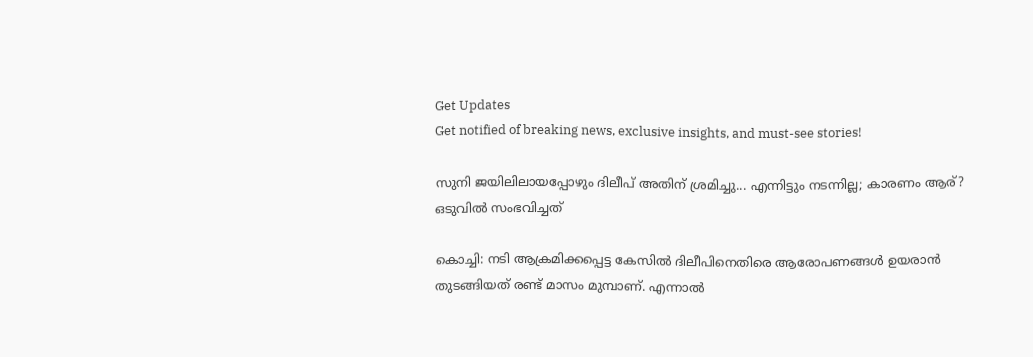Get Updates
Get notified of breaking news, exclusive insights, and must-see stories!

സുനി ജയിലിലായപ്പോഴും ദിലീപ് അതിന് ശ്രമിച്ചു... എന്നിട്ടും നടന്നില്ല; കാരണം ആര്? ഒടുവില്‍ സംഭവിച്ചത്

കൊച്ചി: നടി ആക്രമിക്കപ്പെട്ട കേസില്‍ ദിലീപിനെതിരെ ആരോപണങ്ങള്‍ ഉയരാന്‍ തുടങ്ങിയത് രണ്ട് മാസം മുമ്പാണ്. എന്നാല്‍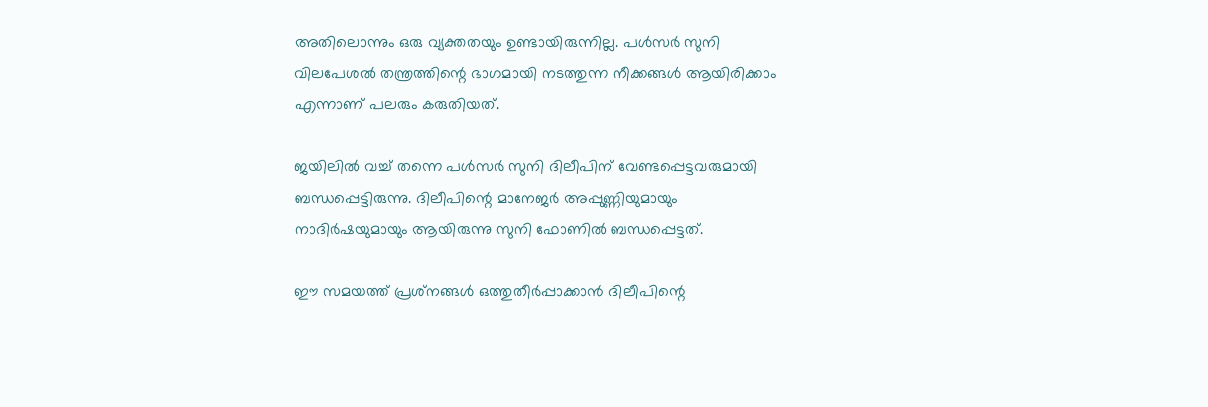അതിലൊന്നും ഒരു വ്യക്തതയും ഉണ്ടായിരുന്നില്ല. പള്‍സര്‍ സുനി വിലപേശല്‍ തന്ത്രത്തിന്റെ ഭാഗമായി നടത്തുന്ന നീക്കങ്ങള്‍ ആയിരിക്കാം എന്നാണ് പലരും കരുതിയത്.

ജയിലില്‍ വച്ച് തന്നെ പള്‍സര്‍ സുനി ദിലീപിന് വേണ്ടപ്പെട്ടവരുമായി ബന്ധപ്പെട്ടിരുന്നു. ദിലീപിന്റെ മാനേജര്‍ അപ്പുണ്ണിയുമായും നാദിര്‍ഷയുമായും ആയിരുന്നു സുനി ഫോണില്‍ ബന്ധപ്പെട്ടത്.

ഈ സമയത്ത് പ്രശ്‌നങ്ങള്‍ ഒത്തുതീര്‍പ്പാക്കാന്‍ ദിലീപിന്റെ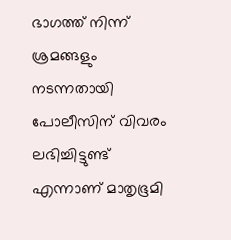ഭാഗത്ത് നിന്ന് ശ്രമങ്ങളും നടന്നതായി പോലീസിന് വിവരം ലഭിച്ചിട്ടുണ്ട് എന്നാണ് മാതൃഭൂമി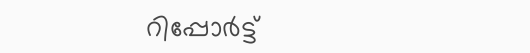റിപ്പോര്‍ട്ട്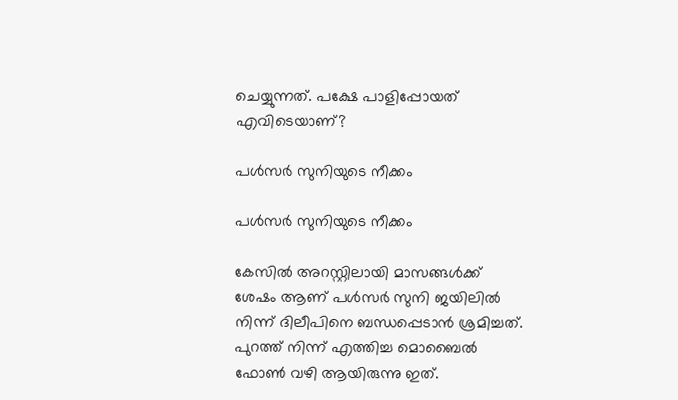ചെയ്യുന്നത്. പക്ഷേ പാളിപ്പോയത് എവിടെയാണ്?

പള്‍സര്‍ സുനിയുടെ നീക്കം

പള്‍സര്‍ സുനിയുടെ നീക്കം

കേസില്‍ അറസ്റ്റിലായി മാസങ്ങള്‍ക്ക് ശേഷം ആണ് പള്‍സര്‍ സുനി ജയിലില്‍ നിന്ന് ദിലീപിനെ ബന്ധപ്പെടാന്‍ ശ്രമിച്ചത്. പുറത്ത് നിന്ന് എത്തിച്ച മൊബൈല്‍ ഫോണ്‍ വഴി ആയിരുന്നു ഇത്.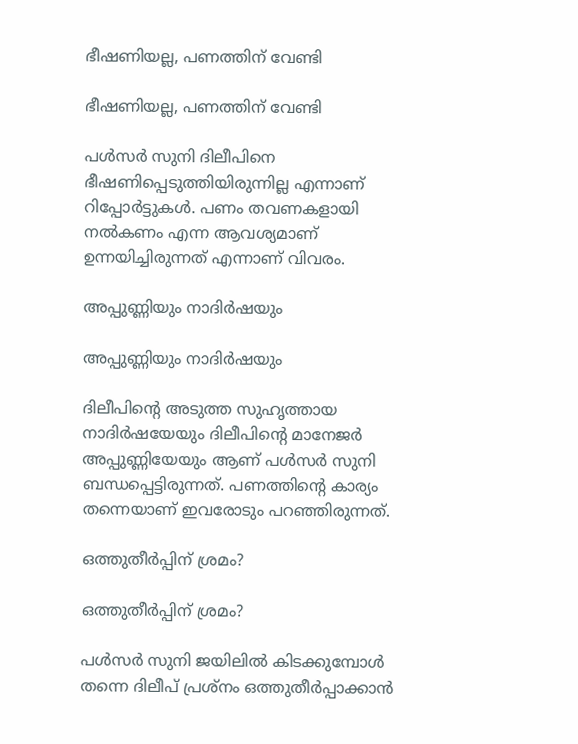ഭീഷണിയല്ല, പണത്തിന് വേണ്ടി

ഭീഷണിയല്ല, പണത്തിന് വേണ്ടി

പള്‍സര്‍ സുനി ദിലീപിനെ ഭീഷണിപ്പെടുത്തിയിരുന്നില്ല എന്നാണ് റിപ്പോര്‍ട്ടുകള്‍. പണം തവണകളായി നല്‍കണം എന്ന ആവശ്യമാണ് ഉന്നയിച്ചിരുന്നത് എന്നാണ് വിവരം.

അപ്പുണ്ണിയും നാദിര്‍ഷയും

അപ്പുണ്ണിയും നാദിര്‍ഷയും

ദിലീപിന്റെ അടുത്ത സുഹൃത്തായ നാദിര്‍ഷയേയും ദിലീപിന്റെ മാനേജര്‍ അപ്പുണ്ണിയേയും ആണ് പള്‍സര്‍ സുനി ബന്ധപ്പെട്ടിരുന്നത്. പണത്തിന്റെ കാര്യം തന്നെയാണ് ഇവരോടും പറഞ്ഞിരുന്നത്.

ഒത്തുതീര്‍പ്പിന് ശ്രമം?

ഒത്തുതീര്‍പ്പിന് ശ്രമം?

പള്‍സര്‍ സുനി ജയിലില്‍ കിടക്കുമ്പോള്‍ തന്നെ ദിലീപ് പ്രശ്‌നം ഒത്തുതീര്‍പ്പാക്കാന്‍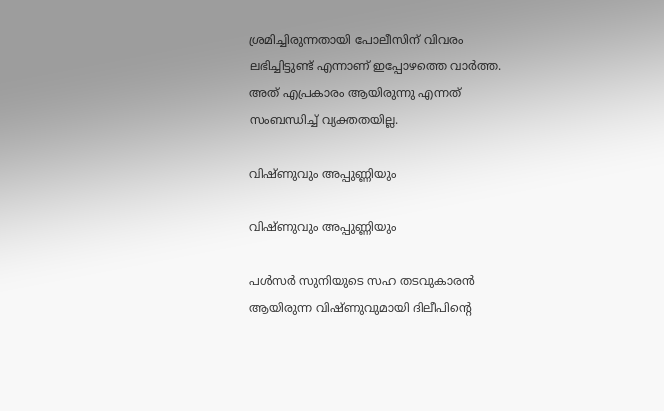ശ്രമിച്ചിരുന്നതായി പോലീസിന് വിവരം ലഭിച്ചിട്ടുണ്ട് എന്നാണ് ഇപ്പോഴത്തെ വാര്‍ത്ത. അത് എപ്രകാരം ആയിരുന്നു എന്നത് സംബന്ധിച്ച് വ്യക്തതയില്ല.

വിഷ്ണുവും അപ്പുണ്ണിയും

വിഷ്ണുവും അപ്പുണ്ണിയും

പള്‍സര്‍ സുനിയുടെ സഹ തടവുകാരന്‍ ആയിരുന്ന വിഷ്ണുവുമായി ദിലീപിന്റെ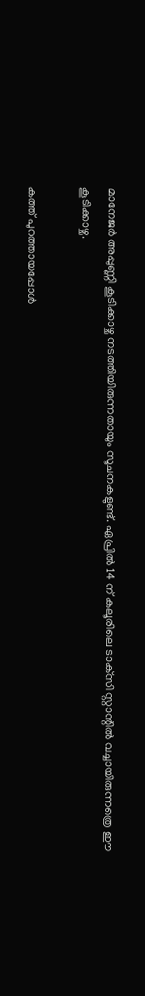മാനേജര്‍ അപ്പുണ്ണി കൂടിക്കാഴ്ച നടത്തിയിരുന്നതായും സൂചനകളുണ്ട്. ഏപ്രില്‍ 14 ന് കലൂരിലെ ടാക്‌സി സ്റ്റാന്റില്‍ വച്ചായിരുന്നത്രെ ഈ കൂടിക്കാഴ്ച.

കത്ത് പുറത്തായപ്പോള്‍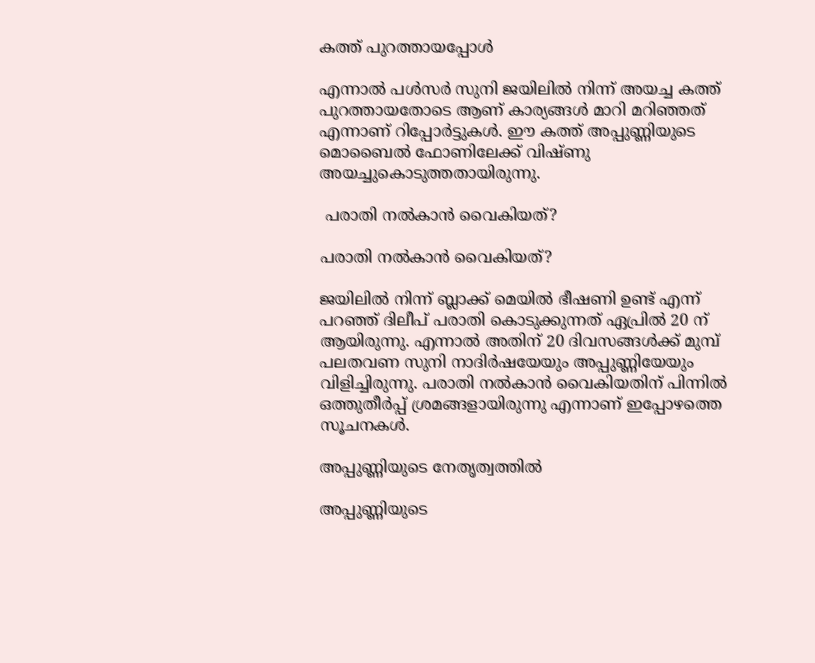കത്ത് പുറത്തായപ്പോള്‍

എന്നാല്‍ പള്‍സര്‍ സുനി ജയിലില്‍ നിന്ന് അയച്ച കത്ത് പുറത്തായതോടെ ആണ് കാര്യങ്ങള്‍ മാറി മറിഞ്ഞത് എന്നാണ് റിപ്പോര്‍ട്ടുകള്‍. ഈ കത്ത് അപ്പുണ്ണിയുടെ മൊബൈല്‍ ഫോണിലേക്ക് വിഷ്ണു അയച്ചുകൊടുത്തതായിരുന്നു.

 പരാതി നല്‍കാന്‍ വൈകിയത്?

പരാതി നല്‍കാന്‍ വൈകിയത്?

ജയിലില്‍ നിന്ന് ബ്ലാക്ക് മെയില്‍ ഭീഷണി ഉണ്ട് എന്ന് പറഞ്ഞ് ദിലീപ് പരാതി കൊടുക്കുന്നത് ഏപ്രില്‍ 20 ന് ആയിരുന്നു. എന്നാല്‍ അതിന് 20 ദിവസങ്ങള്‍ക്ക് മുമ്പ് പലതവണ സുനി നാദിര്‍ഷയേയും അപ്പുണ്ണിയേയും വിളിച്ചിരുന്നു. പരാതി നല്‍കാന്‍ വൈകിയതിന് പിന്നില്‍ ഒത്തുതീര്‍പ്പ് ശ്രമങ്ങളായിരുന്നു എന്നാണ് ഇപ്പോഴത്തെ സൂചനകള്‍.

അപ്പുണ്ണിയുടെ നേതൃത്വത്തില്‍

അപ്പുണ്ണിയുടെ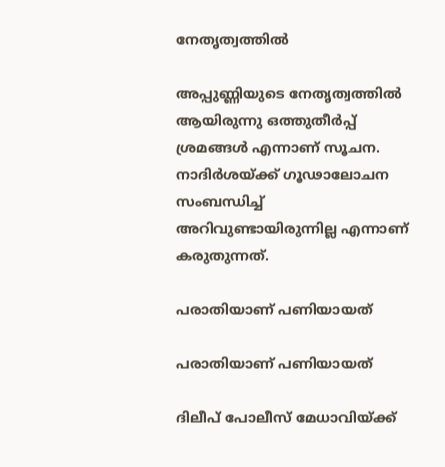നേതൃത്വത്തില്‍

അപ്പുണ്ണിയുടെ നേതൃത്വത്തില്‍ ആയിരുന്നു ഒത്തുതീര്‍പ്പ് ശ്രമങ്ങള്‍ എന്നാണ് സൂചന. നാദിര്‍ശയ്ക്ക് ഗൂഢാലോചന സംബന്ധിച്ച് അറിവുണ്ടായിരുന്നില്ല എന്നാണ് കരുതുന്നത്.

പരാതിയാണ് പണിയായത്

പരാതിയാണ് പണിയായത്

ദിലീപ് പോലീസ് മേധാവിയ്ക്ക്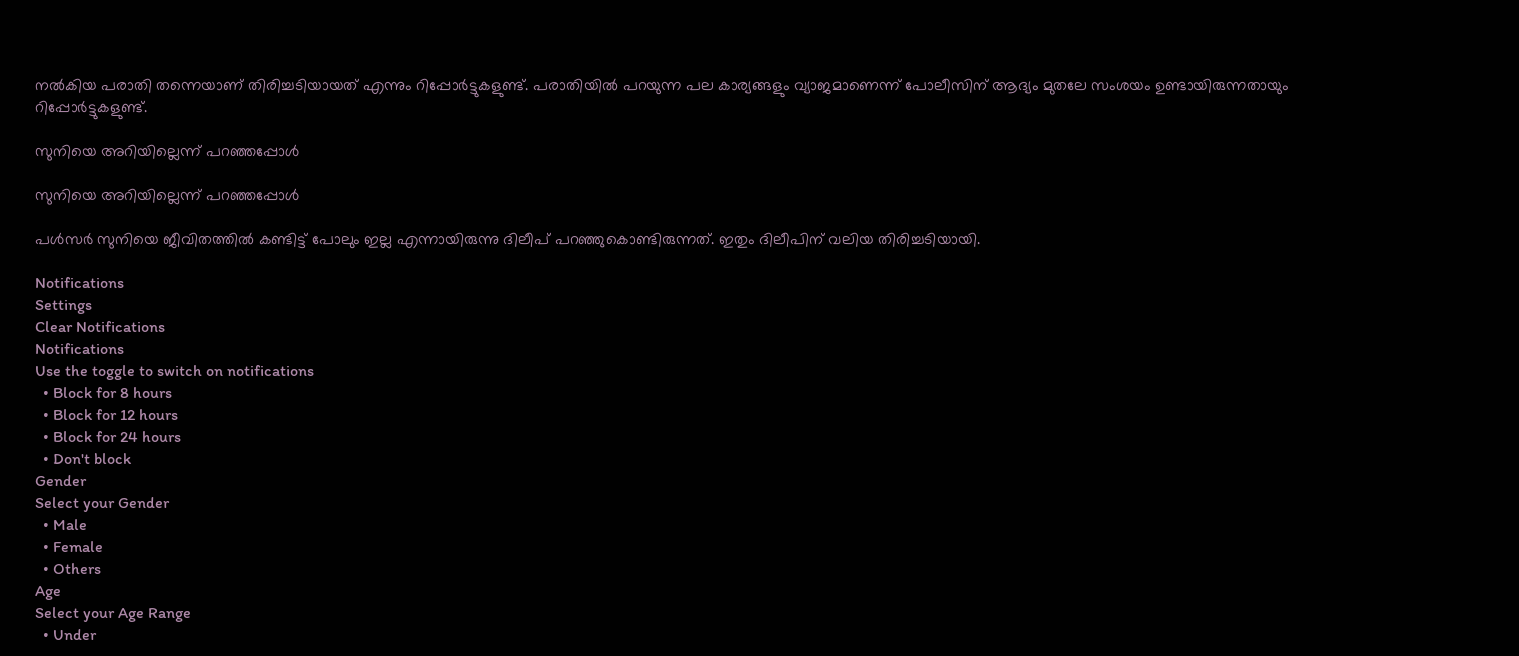നല്‍കിയ പരാതി തന്നെയാണ് തിരിച്ചടിയായത് എന്നും റിപ്പോര്‍ട്ടുകളുണ്ട്. പരാതിയില്‍ പറയുന്ന പല കാര്യങ്ങളും വ്യാജമാണെന്ന് പോലീസിന് ആദ്യം മുതലേ സംശയം ഉണ്ടായിരുന്നതായും റിപ്പോര്‍ട്ടുകളുണ്ട്.

സുനിയെ അറിയില്ലെന്ന് പറഞ്ഞപ്പോള്‍

സുനിയെ അറിയില്ലെന്ന് പറഞ്ഞപ്പോള്‍

പള്‍സര്‍ സുനിയെ ജീവിതത്തില്‍ കണ്ടിട്ട് പോലും ഇല്ല എന്നായിരുന്നു ദിലീപ് പറഞ്ഞുകൊണ്ടിരുന്നത്. ഇതും ദിലീപിന് വലിയ തിരിച്ചടിയായി.

Notifications
Settings
Clear Notifications
Notifications
Use the toggle to switch on notifications
  • Block for 8 hours
  • Block for 12 hours
  • Block for 24 hours
  • Don't block
Gender
Select your Gender
  • Male
  • Female
  • Others
Age
Select your Age Range
  • Under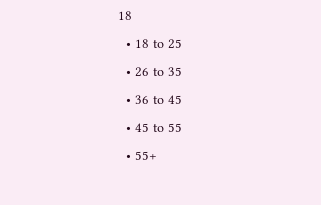18
  • 18 to 25
  • 26 to 35
  • 36 to 45
  • 45 to 55
  • 55+